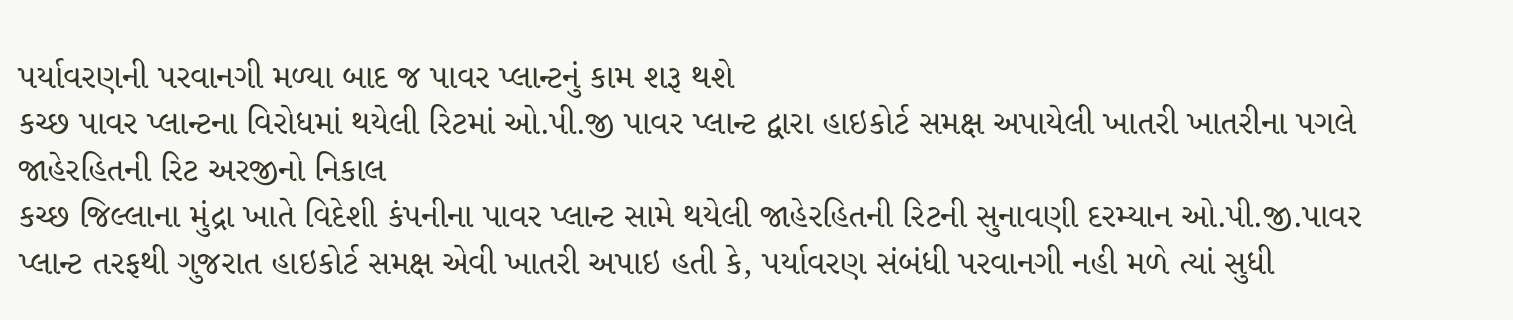પર્યાવરણની પરવાનગી મળ્યા બાદ જ પાવર પ્લાન્ટનું કામ શરૂ થશે
કચ્છ પાવર પ્લાન્ટના વિરોધમાં થયેલી રિટમાં ઓ.પી.જી પાવર પ્લાન્ટ દ્વારા હાઇકોર્ટ સમક્ષ અપાયેલી ખાતરી ખાતરીના પગલે જાહેરહિતની રિટ અરજીનો નિકાલ
કચ્છ જિલ્લાના મુંદ્રા ખાતે વિદેશી કંપનીના પાવર પ્લાન્ટ સામે થયેલી જાહેરહિતની રિટની સુનાવણી દરમ્યાન ઓ.પી.જી.પાવર પ્લાન્ટ તરફથી ગુજરાત હાઇકોર્ટ સમક્ષ એવી ખાતરી અપાઇ હતી કે, પર્યાવરણ સંબંધી પરવાનગી નહી મળે ત્યાં સુધી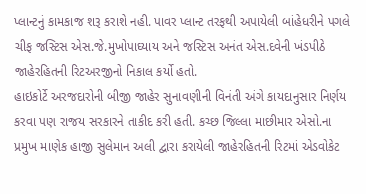પ્લાન્ટનું કામકાજ શરૂ કરાશે નહી. પાવર પ્લાન્ટ તરફથી અપાયેલી બાંહેધરીને પગલે ચીફ જસ્ટિસ એસ.જે.મુખોપાઘ્યાય અને જસ્ટિસ અનંત એસ.દવેની ખંડપીઠે જાહેરહિતની રિટઅરજીનો નિકાલ કર્યો હતો.
હાઇકોર્ટે અરજદારોની બીજી જાહેર સુનાવણીની વિનંતી અંગે કાયદાનુસાર નિર્ણય કરવા પણ રાજય સરકારને તાકીદ કરી હતી. કચ્છ જિલ્લા માછીમાર એસો.ના પ્રમુખ માણેક હાજી સુલેમાન અલી દ્વારા કરાયેલી જાહેરહિતની રિટમાં એડવોકેટ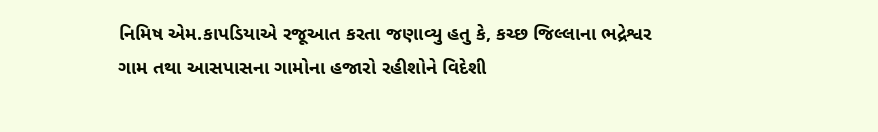નિમિષ એમ.કાપડિયાએ રજૂઆત કરતા જણાવ્યુ હતુ કે, કચ્છ જિલ્લાના ભદ્રેશ્વર ગામ તથા આસપાસના ગામોના હજારો રહીશોને વિદેશી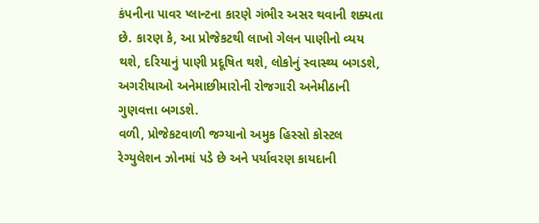કંપનીના પાવર પ્લાન્ટના કારણે ગંભીર અસર થવાની શક્યતા છે. કારણ કે, આ પ્રોજેકટથી લાખો ગેલન પાણીનો વ્યય થશે, દરિયાનું પાણી પ્રદૂષિત થશે, લોકોનું સ્વાસ્થ્ય બગડશે, અગરીયાઓ અનેમાછીમારોની રોજગારી અનેમીઠાની ગુણવત્તા બગડશે.
વળી, પ્રોજેકટવાળી જગ્યાનો અમુક હિસ્સો કોસ્ટલ રેગ્યુલેશન ઝોનમાં પડે છે અને પર્યાવરણ કાયદાની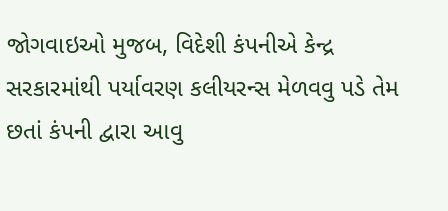જોગવાઇઓ મુજબ, વિદેશી કંપનીએ કેન્દ્ર સરકારમાંથી પર્યાવરણ કલીયરન્સ મેળવવુ પડે તેમ છતાં કંપની દ્વારા આવુ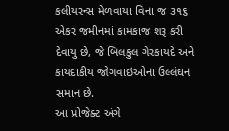કલીયરન્સ મેળવાયા વિના જ ૩૧૬ એકર જમીનમાં કામકાજ શરૂ કરી દેવાયુ છે, જે બિલકુલ ગેરકાયદે અને કાયદાકીય જોગવાઇઓના ઉલ્લંઘન સમાન છે.
આ પ્રોજેક્ટ અંગે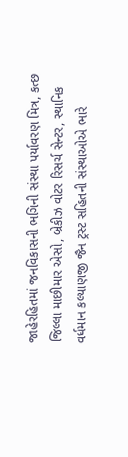જાહેરહિતમાં જનવિકાસની ભગિની સંસ્થા પર્યાવરણ મિત્ર, કત્છ જિલ્લા માછીમાર એસો, બ્રેકીઝ વોટર રિસર્ચ સેન્ટર, સ્થાનિક વર્ધમાન કલ્યાણજી જૈન ટ્રસ્ટ સહિતની સંસ્થાઓએ ભારે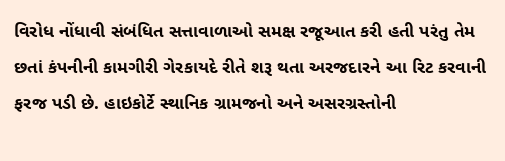વિરોધ નોંધાવી સંબંધિત સત્તાવાળાઓ સમક્ષ રજૂઆત કરી હતી પરંતુ તેમ છતાં કંપનીની કામગીરી ગેરકાયદે રીતે શરૂ થતા અરજદારને આ રિટ કરવાની ફરજ પડી છે. હાઇકોર્ટે સ્થાનિક ગ્રામજનો અને અસરગ્રસ્તોની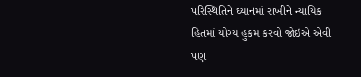પરિસ્થિતિને ઘ્યાનમાં રાખીને ન્યાયિક હિતમાં યોગ્ય હુકમ કરવો જોઇએ એવી પણ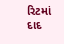રિટમાં દાદ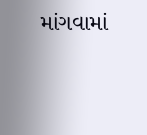માંગવામાં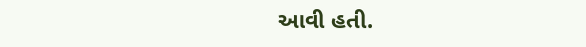આવી હતી.